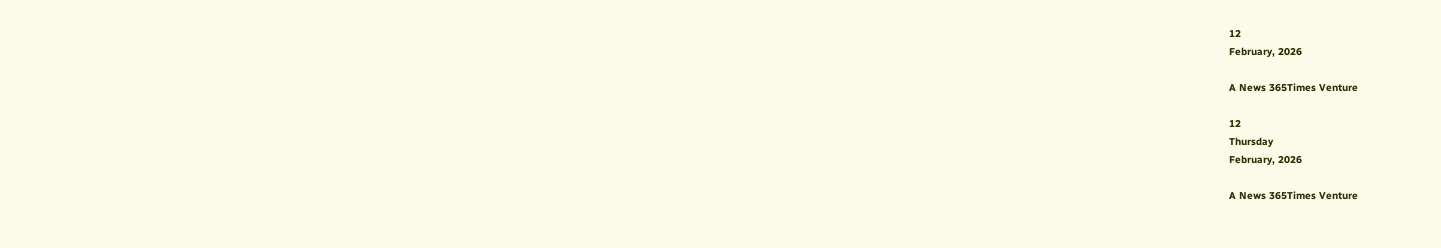12
February, 2026

A News 365Times Venture

12
Thursday
February, 2026

A News 365Times Venture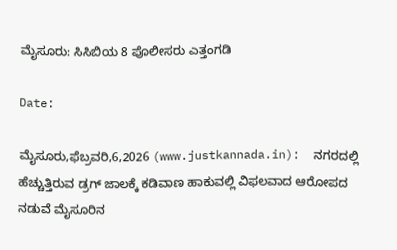ಮೈಸೂರು: ಸಿಸಿಬಿಯ 8 ಪೊಲೀಸರು ಎತ್ತಂಗಡಿ

Date:

ಮೈಸೂರು,ಫೆಬ್ರವರಿ,6,2026 (www.justkannada.in):  ನಗರದಲ್ಲಿ ಹೆಚ್ಚುತ್ತಿರುವ ಡ್ರಗ್ ಜಾಲಕ್ಕೆ ಕಡಿವಾಣ ಹಾಕುವಲ್ಲಿ ವಿಫಲವಾದ ಆರೋಪದ ನಡುವೆ ಮೈಸೂರಿನ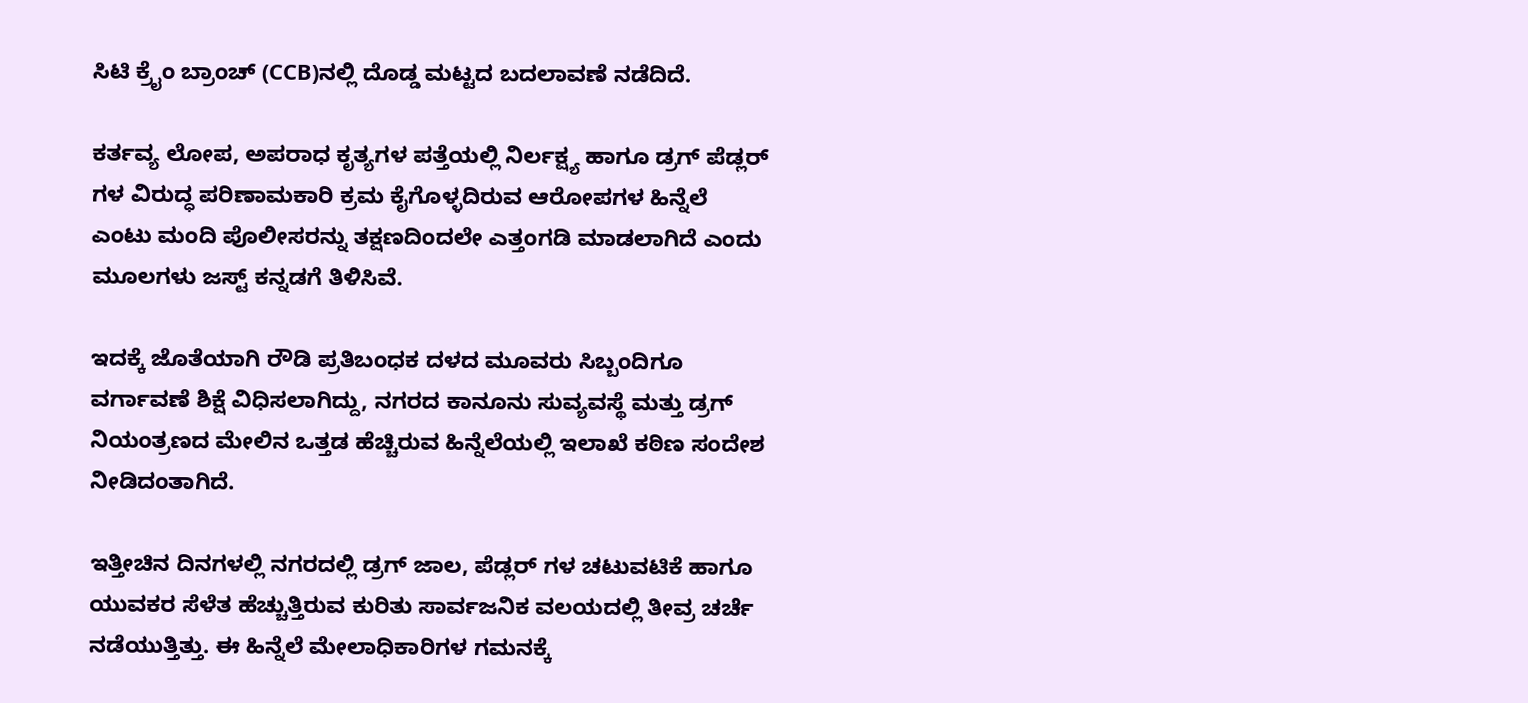ಸಿಟಿ ಕ್ರೈಂ ಬ್ರಾಂಚ್‌ (CCB)ನಲ್ಲಿ ದೊಡ್ಡ ಮಟ್ಟದ ಬದಲಾವಣೆ ನಡೆದಿದೆ.

ಕರ್ತವ್ಯ ಲೋಪ, ಅಪರಾಧ ಕೃತ್ಯಗಳ ಪತ್ತೆಯಲ್ಲಿ ನಿರ್ಲಕ್ಷ್ಯ ಹಾಗೂ ಡ್ರಗ್ ಪೆಡ್ಲರ್‌ ಗಳ ವಿರುದ್ಧ ಪರಿಣಾಮಕಾರಿ ಕ್ರಮ ಕೈಗೊಳ್ಳದಿರುವ ಆರೋಪಗಳ ಹಿನ್ನೆಲೆ ಎಂಟು ಮಂದಿ ಪೊಲೀಸರನ್ನು ತಕ್ಷಣದಿಂದಲೇ ಎತ್ತಂಗಡಿ ಮಾಡಲಾಗಿದೆ ಎಂದು ಮೂಲಗಳು ಜಸ್ಟ್ ಕನ್ನಡಗೆ ತಿಳಿಸಿವೆ.

ಇದಕ್ಕೆ ಜೊತೆಯಾಗಿ ರೌಡಿ ಪ್ರತಿಬಂಧಕ ದಳದ ಮೂವರು ಸಿಬ್ಬಂದಿಗೂ ವರ್ಗಾವಣೆ ಶಿಕ್ಷೆ ವಿಧಿಸಲಾಗಿದ್ದು, ನಗರದ ಕಾನೂನು ಸುವ್ಯವಸ್ಥೆ ಮತ್ತು ಡ್ರಗ್ ನಿಯಂತ್ರಣದ ಮೇಲಿನ ಒತ್ತಡ ಹೆಚ್ಚಿರುವ ಹಿನ್ನೆಲೆಯಲ್ಲಿ ಇಲಾಖೆ ಕಠಿಣ ಸಂದೇಶ ನೀಡಿದಂತಾಗಿದೆ.

ಇತ್ತೀಚಿನ ದಿನಗಳಲ್ಲಿ ನಗರದಲ್ಲಿ ಡ್ರಗ್ ಜಾಲ, ಪೆಡ್ಲರ್‌ ಗಳ ಚಟುವಟಿಕೆ ಹಾಗೂ ಯುವಕರ ಸೆಳೆತ ಹೆಚ್ಚುತ್ತಿರುವ ಕುರಿತು ಸಾರ್ವಜನಿಕ ವಲಯದಲ್ಲಿ ತೀವ್ರ ಚರ್ಚೆ ನಡೆಯುತ್ತಿತ್ತು. ಈ ಹಿನ್ನೆಲೆ ಮೇಲಾಧಿಕಾರಿಗಳ ಗಮನಕ್ಕೆ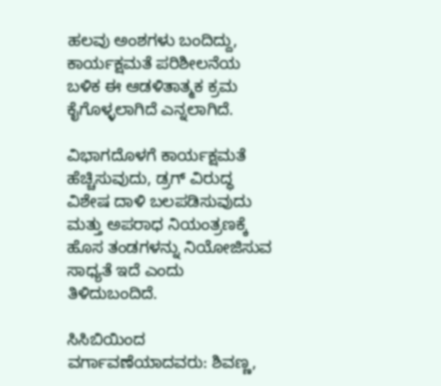ಹಲವು ಅಂಶಗಳು ಬಂದಿದ್ದು, ಕಾರ್ಯಕ್ಷಮತೆ ಪರಿಶೀಲನೆಯ ಬಳಿಕ ಈ ಆಡಳಿತಾತ್ಮಕ ಕ್ರಮ ಕೈಗೊಳ್ಳಲಾಗಿದೆ ಎನ್ನಲಾಗಿದೆ.

ವಿಭಾಗದೊಳಗೆ ಕಾರ್ಯಕ್ಷಮತೆ ಹೆಚ್ಚಿಸುವುದು, ಡ್ರಗ್ ವಿರುದ್ಧ ವಿಶೇಷ ದಾಳಿ ಬಲಪಡಿಸುವುದು ಮತ್ತು ಅಪರಾಧ ನಿಯಂತ್ರಣಕ್ಕೆ ಹೊಸ ತಂಡಗಳನ್ನು ನಿಯೋಜಿಸುವ ಸಾಧ್ಯತೆ ಇದೆ ಎಂದು ತಿಳಿದುಬಂದಿದೆ.

ಸಿಸಿಬಿಯಿಂದ ವರ್ಗಾವಣೆಯಾದವರು: ಶಿವಣ್ಣ,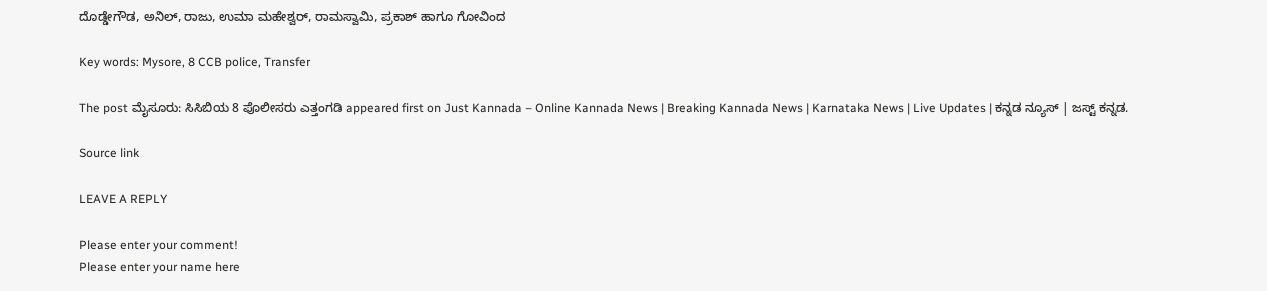ದೊಡ್ಡೇಗೌಡ, ಅನಿಲ್, ರಾಜು, ಉಮಾ ಮಹೇಶ್ವರ್, ರಾಮಸ್ವಾಮಿ, ಪ್ರಕಾಶ್ ಹಾಗೂ ಗೋವಿಂದ

Key words: Mysore, 8 CCB police, Transfer

The post ಮೈಸೂರು: ಸಿಸಿಬಿಯ 8 ಪೊಲೀಸರು ಎತ್ತಂಗಡಿ appeared first on Just Kannada – Online Kannada News | Breaking Kannada News | Karnataka News | Live Updates | ಕನ್ನಡ ನ್ಯೂಸ್ | ಜಸ್ಟ್ ಕನ್ನಡ.

Source link

LEAVE A REPLY

Please enter your comment!
Please enter your name here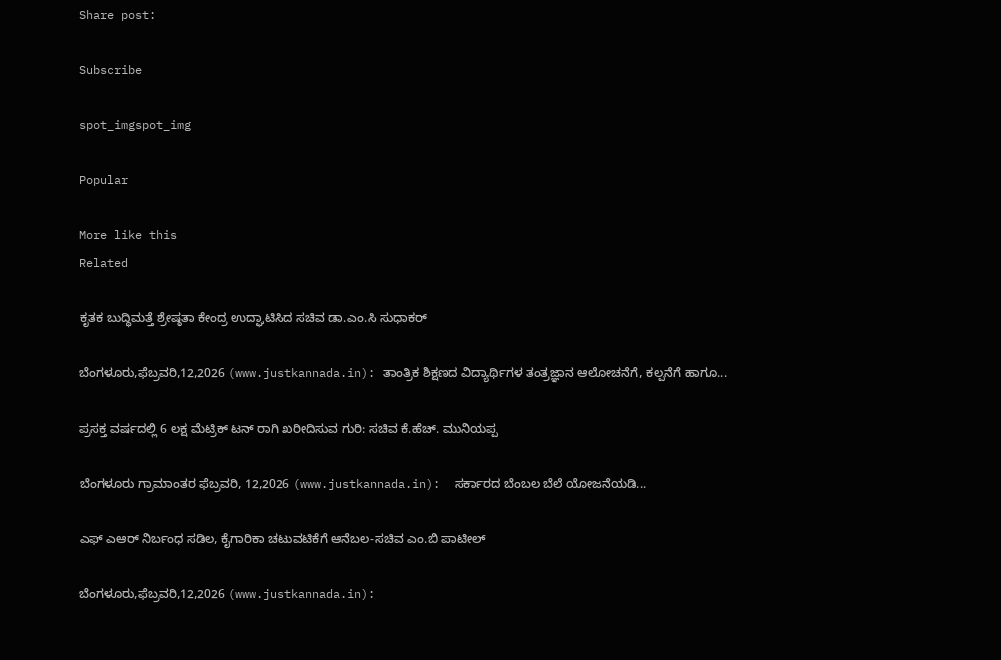Share post:

Subscribe

spot_imgspot_img

Popular

More like this
Related

ಕೃತಕ ಬುದ್ಧಿಮತ್ತೆ ಶ್ರೇಷ್ಠತಾ ಕೇಂದ್ರ ಉದ್ಘಾಟಿಸಿದ ಸಚಿವ ಡಾ.ಎಂ.ಸಿ ಸುಧಾಕರ್

ಬೆಂಗಳೂರು,ಫೆಬ್ರವರಿ,12,2026 (www.justkannada.in): ತಾಂತ್ರಿಕ ಶಿಕ್ಷಣದ ವಿದ್ಯಾರ್ಥಿಗಳ ತಂತ್ರಜ್ಞಾನ ಆಲೋಚನೆಗೆ, ಕಲ್ಪನೆಗೆ ಹಾಗೂ...

ಪ್ರಸಕ್ತ ವರ್ಷದಲ್ಲಿ 6 ಲಕ್ಷ ಮೆಟ್ರಿಕ್ ಟನ್ ರಾಗಿ ಖರೀದಿಸುವ ಗುರಿ: ಸಚಿವ ಕೆ.ಹೆಚ್. ಮುನಿಯಪ್ಪ

ಬೆಂಗಳೂರು ಗ್ರಾಮಾಂತರ ಫೆಬ್ರವರಿ, 12,2026 (www.justkannada.in):  ಸರ್ಕಾರದ ಬೆಂಬಲ ಬೆಲೆ ಯೋಜನೆಯಡಿ...

ಎಫ್ ಎಆರ್ ನಿರ್ಬಂಧ ಸಡಿಲ, ಕೈಗಾರಿಕಾ ಚಟುವಟಿಕೆಗೆ ಆನೆಬಲ-ಸಚಿವ ಎಂ.ಬಿ ಪಾಟೀಲ್

ಬೆಂಗಳೂರು,ಫೆಬ್ರವರಿ,12,2026 (www.justkannada.in):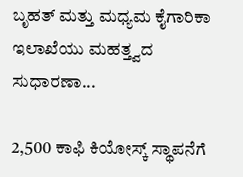ಬೃಹತ್ ಮತ್ತು ಮಧ್ಯಮ ಕೈಗಾರಿಕಾ ಇಲಾಖೆಯು ಮಹತ್ತ್ವದ ಸುಧಾರಣಾ...

2,500 ಕಾಫಿ ಕಿಯೋಸ್ಕ್ ಸ್ಥಾಪನೆಗೆ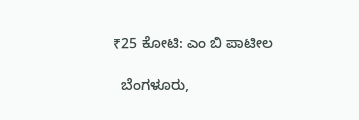₹25 ಕೋಟಿ: ಎಂ ಬಿ ಪಾಟೀಲ

  ಬೆಂಗಳೂರು,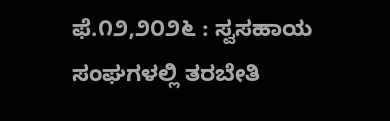ಫೆ.೧೨,೨೦೨೬ : ಸ್ವಸಹಾಯ ಸಂಘಗಳಲ್ಲಿ ತರಬೇತಿ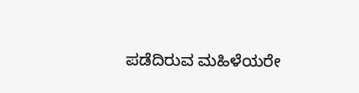ಪಡೆದಿರುವ ಮಹಿಳೆಯರೇ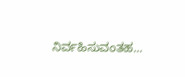ನಿರ್ವಹಿಸುವಂತಹ...